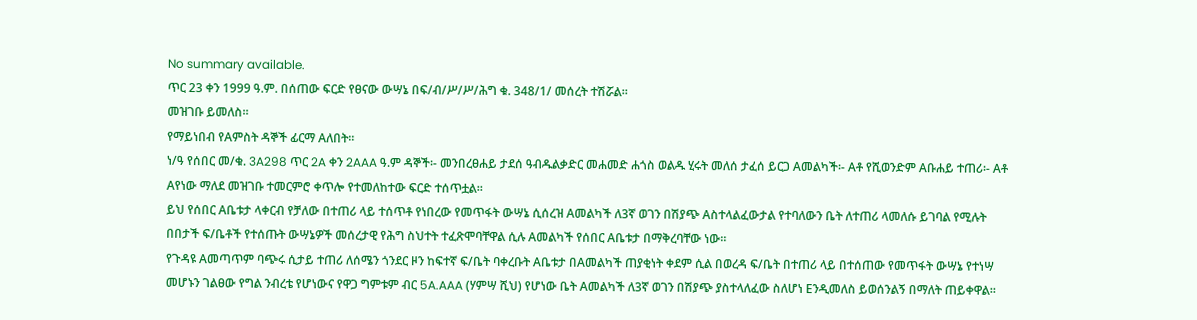No summary available.
ጥር 23 ቀን 1999 ዓ.ም. በሰጠው ፍርድ የፀናው ውሣኔ በፍ/ብ/ሥ/ሥ/ሕግ ቁ. 348/1/ መሰረት ተሽሯል።
መዝገቡ ይመለስ።
የማይነበብ የAምስት ዳኞች ፊርማ Aለበት።
ነ/ዓ የሰበር መ/ቁ. 3A298 ጥር 2A ቀን 2AAA ዓ.ም ዳኞች፡- መንበረፀሐይ ታደሰ ዓብዱልቃድር መሐመድ ሐጎስ ወልዱ ሂሩት መለሰ ታፈሰ ይርጋ Aመልካች፡- Aቶ የሺወንድም Aቡሐይ ተጠሪ፡- Aቶ Aየነው ማለደ መዝገቡ ተመርምሮ ቀጥሎ የተመለከተው ፍርድ ተሰጥቷል።
ይህ የሰበር Aቤቱታ ላቀርብ የቻለው በተጠሪ ላይ ተሰጥቶ የነበረው የመጥፋት ውሣኔ ሲሰረዝ Aመልካች ለ3ኛ ወገን በሽያጭ Aስተላልፈውታል የተባለውን ቤት ለተጠሪ ላመለሱ ይገባል የሚሉት በበታች ፍ/ቤቶች የተሰጡት ውሣኔዎች መሰረታዊ የሕግ ስህተት ተፈጽሞባቸዋል ሲሉ Aመልካች የሰበር Aቤቱታ በማቅረባቸው ነው።
የጉዳዩ Aመጣጥም ባጭሩ ሲታይ ተጠሪ ለሰሜን ጎንደር ዞን ከፍተኛ ፍ/ቤት ባቀረቡት Aቤቱታ በAመልካች ጠያቂነት ቀደም ሲል በወረዳ ፍ/ቤት በተጠሪ ላይ በተሰጠው የመጥፋት ውሣኔ የተነሣ መሆኑን ገልፀው የግል ንብረቴ የሆነውና የዋጋ ግምቱም ብር 5A.AAA (ሃምሣ ሺህ) የሆነው ቤት Aመልካች ለ3ኛ ወገን በሽያጭ ያስተላለፈው ስለሆነ Eንዲመለስ ይወሰንልኝ በማለት ጠይቀዋል።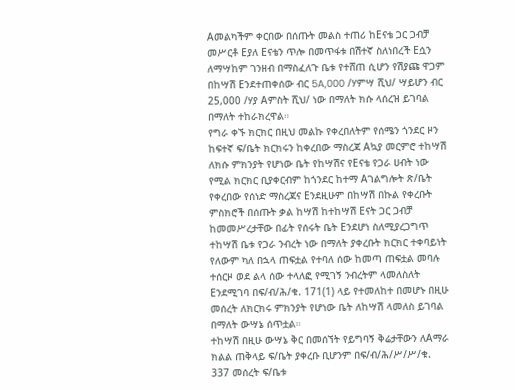Aመልካችም ቀርበው በሰጡት መልስ ተጠሪ ከEናቴ ጋር ጋብቻ መሥርቶ Eያለ Eናቴን ጥሎ በመጥፋቱ በሽተኛ ስለነበረች Eሷን ለማሣከም ገንዘብ በማስፈለጉ ቤቱ የተሸጠ ሲሆን የሽያጩ ዋጋም በከሣሽ Eንደተጠቀሰው ብር 5A,000 /ሃምሣ ሺህ/ ሣይሆን ብር 25,000 /ሃያ Aምስት ሺህ/ ነው በማለት ክሱ ላሰረዝ ይገባል በማለት ተከራክረዋል።
የግራ ቀኙ ክርክር በዚህ መልኩ የቀረበለትም የሰሜን ጎንደር ዞን ከፍተኛ ፍ/ቤት ክርክሩን ከቀረበው ማስረጃ Aኳያ መርምሮ ተከሣሽ ለክሱ ምክንያት የሆነው ቤት የከሣሽና የEናቴ የጋራ ሀብት ነው የሚል ክርክር ቢያቀርብም ከጎንደር ከተማ Aገልግሎት ጽ/ቤት የቀረበው የሰነድ ማስረጃና Eንደዚሁም በከሣሽ በኩል የቀረቡት ምስክሮች በሰጡት ቃል ከሣሽ ከተከሣሽ Eናት ጋር ጋብቻ ከመመሥረታቸው በፊት የሰሩት ቤት Eንደሆነ ስለሚያረጋግጥ ተከሣሽ ቤቱ የጋራ ንብረት ነው በማለት ያቀረቡት ክርክር ተቀባይነት የለውም ካለ በኋላ ጠፍቷል የተባለ ሰው ከመጣ ጠፍቷል መባሉ ተሰርዞ ወደ ልላ ሰው ተላለፎ የሚገኝ ንብረትም ላመለስለት Eንደሚገባ በፍ/ብ/ሕ/ቁ. 171(1) ላይ የተመለከተ በመሆኑ በዚሁ መሰረት ለክርክሩ ምክንያት የሆነው ቤት ለከሣሽ ላመለስ ይገባል በማለት ውሣኔ ሰጥቷል።
ተከሣሽ በዚሁ ውሣኔ ቅር በመሰኘት የይግባኝ ቅሬታቸውን ለAማራ ክልል ጠቅላይ ፍ/ቤት ያቀረቡ ቢሆንም በፍ/ብ/ሕ/ሥ/ሥ/ቁ. 337 መሰረት ፍ/ቤቱ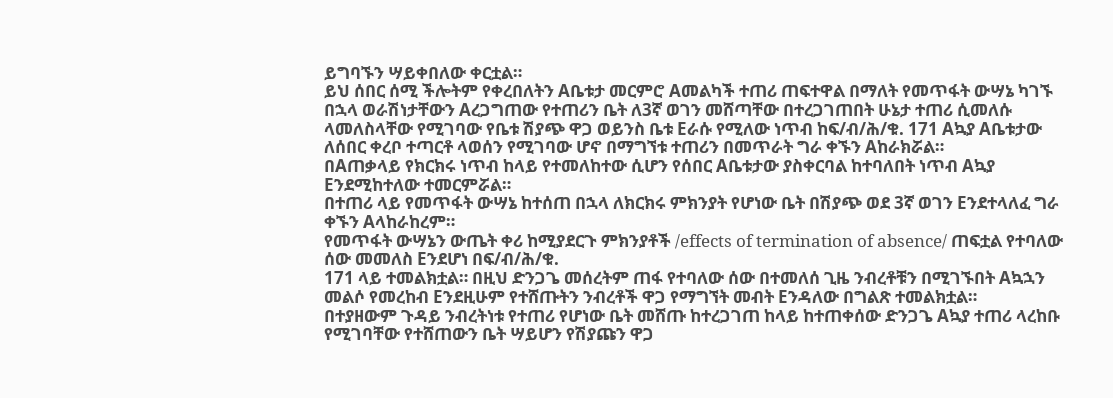ይግባኙን ሣይቀበለው ቀርቷል።
ይህ ሰበር ሰሚ ችሎትም የቀረበለትን Aቤቱታ መርምሮ Aመልካች ተጠሪ ጠፍተዋል በማለት የመጥፋት ውሣኔ ካገኙ በኋላ ወራሽነታቸውን Aረጋግጠው የተጠሪን ቤት ለ3ኛ ወገን መሸጣቸው በተረጋገጠበት ሁኔታ ተጠሪ ሲመለሱ ላመለስላቸው የሚገባው የቤቱ ሽያጭ ዋጋ ወይንስ ቤቱ Eራሱ የሚለው ነጥብ ከፍ/ብ/ሕ/ቁ. 171 Aኳያ Aቤቱታው ለሰበር ቀረቦ ተጣርቶ ላወሰን የሚገባው ሆኖ በማግኘቱ ተጠሪን በመጥራት ግራ ቀኙን Aከራክሯል።
በAጠቃላይ የክርክሩ ነጥብ ከላይ የተመለከተው ሲሆን የሰበር Aቤቱታው ያስቀርባል ከተባለበት ነጥብ Aኳያ Eንደሚከተለው ተመርምሯል።
በተጠሪ ላይ የመጥፋት ውሣኔ ከተሰጠ በኋላ ለክርክሩ ምክንያት የሆነው ቤት በሽያጭ ወደ 3ኛ ወገን Eንደተላለፈ ግራ ቀኙን Aላከራከረም።
የመጥፋት ውሣኔን ውጤት ቀሪ ከሚያደርጉ ምክንያቶች /effects of termination of absence/ ጠፍቷል የተባለው ሰው መመለስ Eንደሆነ በፍ/ብ/ሕ/ቁ.
171 ላይ ተመልክቷል። በዚህ ድንጋጌ መሰረትም ጠፋ የተባለው ሰው በተመለሰ ጊዜ ንብረቶቹን በሚገኙበት Aኳኋን መልሶ የመረከብ Eንደዚሁም የተሸጡትን ንብረቶች ዋጋ የማግኘት መብት Eንዳለው በግልጽ ተመልክቷል።
በተያዘውም ጉዳይ ንብረትነቱ የተጠሪ የሆነው ቤት መሸጡ ከተረጋገጠ ከላይ ከተጠቀሰው ድንጋጌ Aኳያ ተጠሪ ላረከቡ የሚገባቸው የተሸጠውን ቤት ሣይሆን የሽያጩን ዋጋ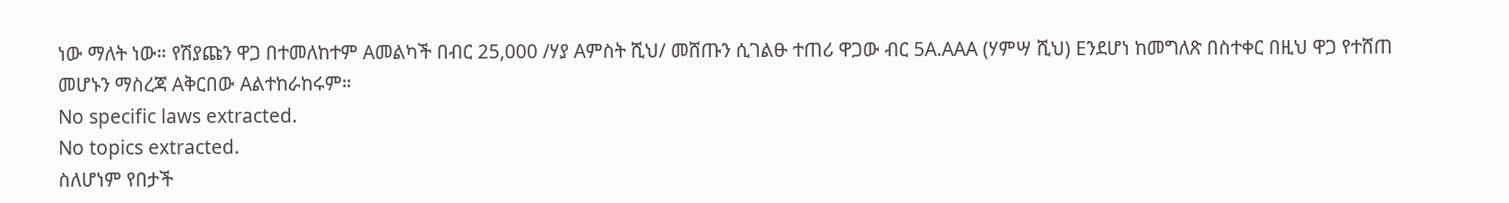ነው ማለት ነው። የሽያጩን ዋጋ በተመለከተም Aመልካች በብር 25,000 /ሃያ Aምስት ሺህ/ መሸጡን ሲገልፁ ተጠሪ ዋጋው ብር 5A.AAA (ሃምሣ ሺህ) Eንደሆነ ከመግለጽ በስተቀር በዚህ ዋጋ የተሸጠ መሆኑን ማስረጃ Aቅርበው Aልተከራከሩም።
No specific laws extracted.
No topics extracted.
ስለሆነም የበታች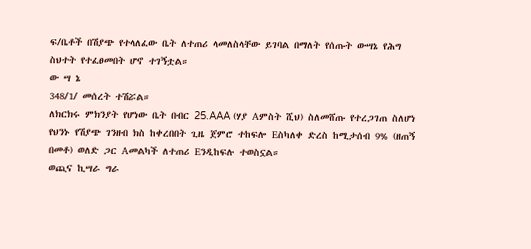ፍ/ቤቶች በሽያጭ የተላለፈው ቤት ለተጠሪ ላመለስላቸው ይገባል በማለት የሰጡት ውሣኔ የሕግ ስህተት የተፈፀመበት ሆኖ ተገኝቷል።
ው ሣ ኔ
348/1/ መሰረት ተሽሯል።
ለክርክሩ ምክንያት የሆነው ቤት በብር 25.AAA (ሃያ Aምስት ሺህ) ስለመሸጡ የተረጋገጠ ስለሆነ የህንኑ የሽያጭ ገንዘብ ክስ ከቀረበበት ጊዜ ጀምሮ ተከፍሎ Eስካለቀ ድረስ ከሚታሰብ 9% (ዘጠኝ በመቶ) ወለድ ጋር Aመልካች ለተጠሪ Eንዲከፍሉ ተወስኗል።
ወጪና ኪሣራ ግራ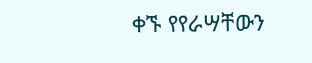ቀኙ የየራሣቸውን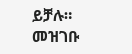ይቻሉ።
መዝገቡ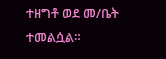ተዘግቶ ወደ መ/ቤት ተመልሷል።